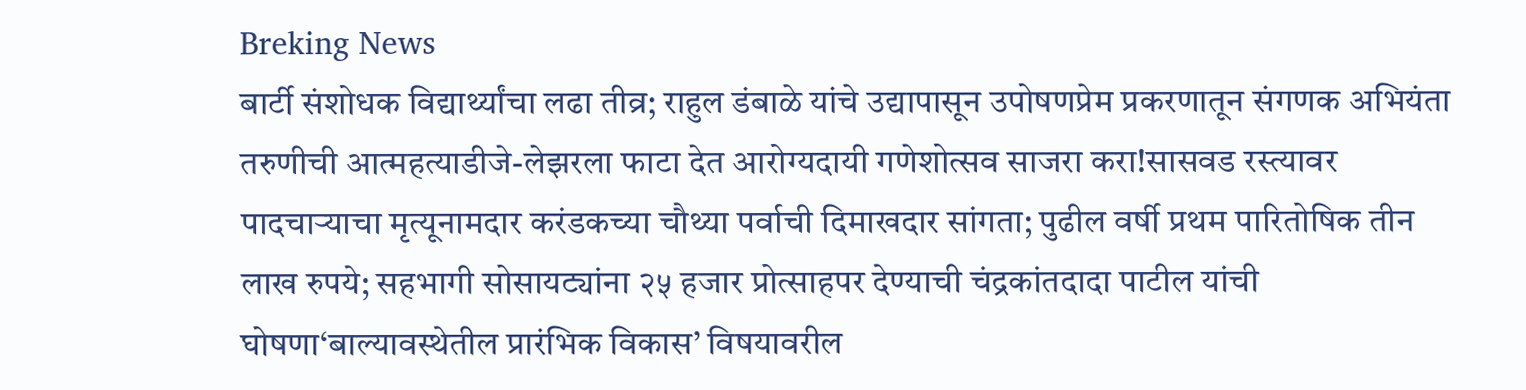Breking News
बार्टी संशोधक विद्यार्थ्यांचा लढा तीव्र; राहुल डंबाळे यांचे उद्यापासून उपोषणप्रेम प्रकरणातून संगणक अभियंता तरुणीची आत्महत्याडीजे-लेझरला फाटा देत आरोग्यदायी गणेशोत्सव साजरा करा!सासवड रस्त्यावर पादचाऱ्याचा मृत्यूनामदार करंडकच्या चौथ्या पर्वाची दिमाखदार सांगता; पुढील वर्षी प्रथम पारितोषिक तीन लाख रुपये; सहभागी सोसायट्यांना २५ हजार प्रोत्साहपर देण्याची चंद्रकांतदादा पाटील यांची घोषणा‘बाल्यावस्थेतील प्रारंभिक विकास’ विषयावरील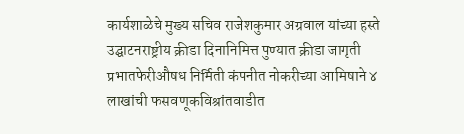कार्यशाळेचे मुख्य सचिव राजेशकुमार अग्रवाल यांच्या हस्ते उद्घाटनराष्ट्रीय क्रीडा दिनानिमित्त पुण्यात क्रीडा जागृती प्रभातफेरीऔषध निर्मिती कंपनीत नोकरीच्या आमिषाने ४ लाखांची फसवणूकविश्रांतवाडीत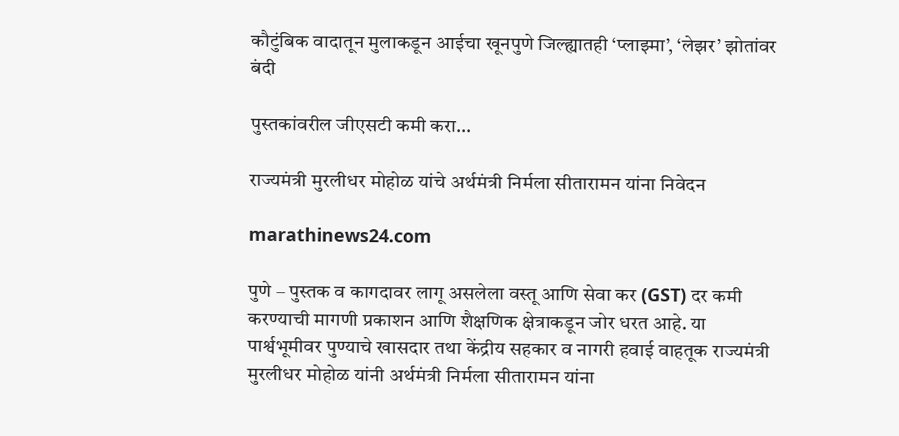कौटुंबिक वादातून मुलाकडून आईचा खूनपुणे जिल्ह्यातही ‘प्लाझ्मा’, ‘लेझर’ झोतांवर बंदी

पुस्तकांवरील जीएसटी कमी करा…

राज्यमंत्री मुरलीधर मोहोळ यांचे अर्थमंत्री निर्मला सीतारामन यांना निवेदन

marathinews24.com

पुणे – पुस्तक व कागदावर लागू असलेला वस्तू आणि सेवा कर (GST) दर कमी करण्याची मागणी प्रकाशन आणि शैक्षणिक क्षेत्राकडून जोर धरत आहे. या पार्श्वभूमीवर पुण्याचे खासदार तथा केंद्रीय सहकार व नागरी हवाई वाहतूक राज्यमंत्री मुरलीधर मोहोळ यांनी अर्थमंत्री निर्मला सीतारामन यांना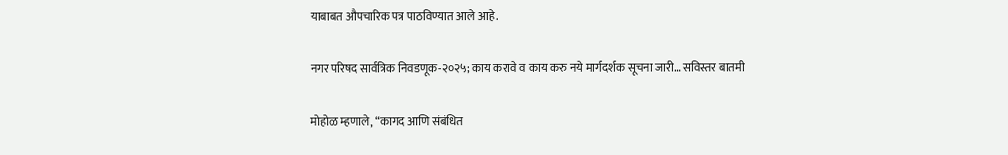याबाबत औपचारिक पत्र पाठविण्यात आले आहे.

नगर परिषद सार्वत्रिक निवडणूक-२०२५; काय करावे व काय करु नये मार्गदर्शक सूचना जारी… सविस्तर बातमी

मोहोळ म्हणाले, “कागद आणि संबंधित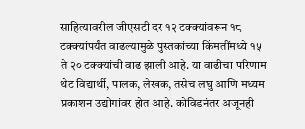साहित्यावरील जीएसटी दर १२ टक्क्यांवरून १८ टक्क्यांपर्यंत वाढल्यामुळे पुस्तकांच्या किंमतींमध्ये १५ ते २० टक्क्यांची वाढ झाली आहे. या वाढीचा परिणाम थेट विद्यार्थी, पालक, लेखक, तसेच लघु आणि मध्यम प्रकाशन उद्योगांवर होत आहे. कोविडनंतर अजूनही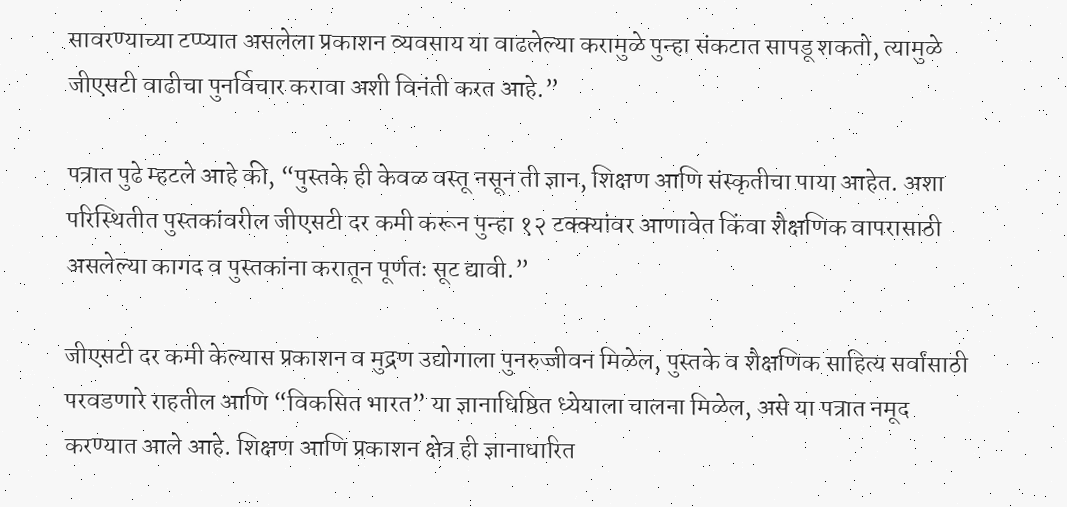सावरण्याच्या टप्प्यात असलेला प्रकाशन व्यवसाय या वाढलेल्या करामुळे पुन्हा संकटात सापडू शकतो, त्यामुळे जीएसटी वाढीचा पुनर्विचार करावा अशी विनंती करत आहे.”

पत्रात पुढे म्हटले आहे की, “पुस्तके ही केवळ वस्तू नसून ती ज्ञान, शिक्षण आणि संस्कृतीचा पाया आहेत. अशा परिस्थितीत पुस्तकांवरील जीएसटी दर कमी करून पुन्हा १२ टक्क्यांवर आणावेत किंवा शैक्षणिक वापरासाठी असलेल्या कागद व पुस्तकांना करातून पूर्णतः सूट द्यावी.”

जीएसटी दर कमी केल्यास प्रकाशन व मुद्रण उद्योगाला पुनरुज्जीवन मिळेल, पुस्तके व शैक्षणिक साहित्य सर्वांसाठी परवडणारे राहतील आणि “विकसित भारत” या ज्ञानाधिष्ठित ध्येयाला चालना मिळेल, असे या पत्रात नमूद करण्यात आले आहे. शिक्षण आणि प्रकाशन क्षेत्र ही ज्ञानाधारित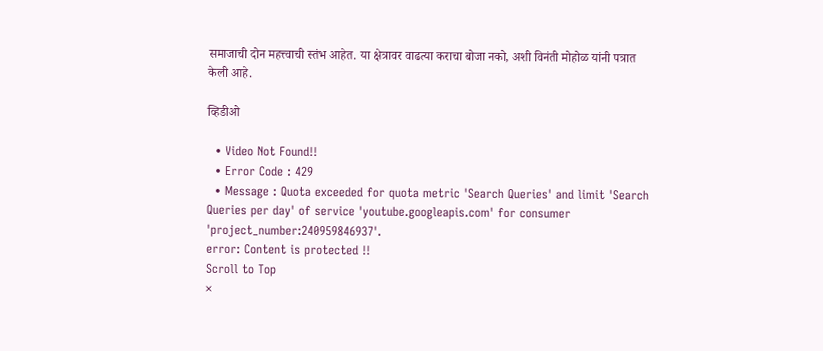समाजाची दोन महत्त्वाची स्तंभ आहेत. या क्षेत्रावर वाढत्या कराचा बोजा नको, अशी विनंती मोहोळ यांनी पत्रात केली आहे.

व्हिडीओ

  • Video Not Found!!
  • Error Code : 429
  • Message : Quota exceeded for quota metric 'Search Queries' and limit 'Search Queries per day' of service 'youtube.googleapis.com' for consumer 'project_number:240959846937'.
error: Content is protected !!
Scroll to Top
×